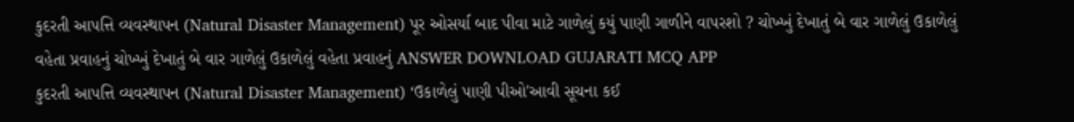કુદરતી આપત્તિ વ્યવસ્થાપન (Natural Disaster Management) પૂર ઓસર્યા બાદ પીવા માટે ગાળેલું કયું પાણી ગાળીને વાપરશો ? ચોખ્ખું દેખાતું બે વાર ગાળેલું ઉકાળેલું વહેતા પ્રવાહનું ચોખ્ખું દેખાતું બે વાર ગાળેલું ઉકાળેલું વહેતા પ્રવાહનું ANSWER DOWNLOAD GUJARATI MCQ APP
કુદરતી આપત્તિ વ્યવસ્થાપન (Natural Disaster Management) ‘ઉકાળેલું પાણી પીઓ'આવી સૂચના કઈ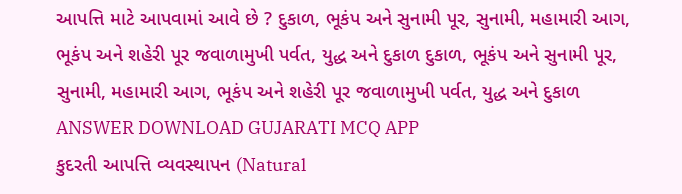આપત્તિ માટે આપવામાં આવે છે ? દુકાળ, ભૂકંપ અને સુનામી પૂર, સુનામી, મહામારી આગ, ભૂકંપ અને શહેરી પૂર જવાળામુખી પર્વત, યુદ્ધ અને દુકાળ દુકાળ, ભૂકંપ અને સુનામી પૂર, સુનામી, મહામારી આગ, ભૂકંપ અને શહેરી પૂર જવાળામુખી પર્વત, યુદ્ધ અને દુકાળ ANSWER DOWNLOAD GUJARATI MCQ APP
કુદરતી આપત્તિ વ્યવસ્થાપન (Natural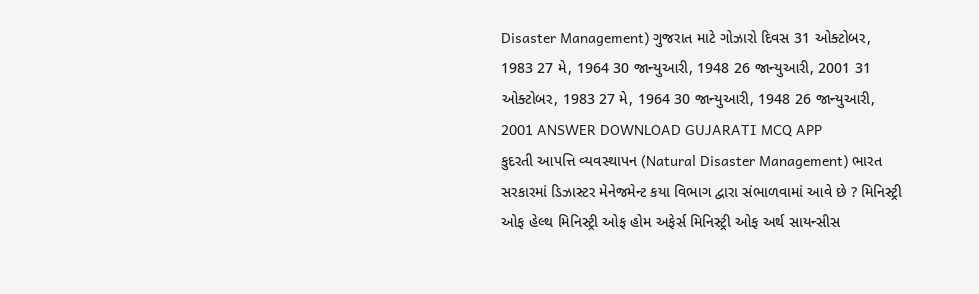Disaster Management) ગુજરાત માટે ગોઝારો દિવસ 31 ઓક્ટોબર, 1983 27 મે, 1964 30 જાન્યુઆરી, 1948 26 જાન્યુઆરી, 2001 31 ઓક્ટોબર, 1983 27 મે, 1964 30 જાન્યુઆરી, 1948 26 જાન્યુઆરી, 2001 ANSWER DOWNLOAD GUJARATI MCQ APP
કુદરતી આપત્તિ વ્યવસ્થાપન (Natural Disaster Management) ભારત સરકારમાં ડિઝાસ્ટર મેનેજમેન્ટ કયા વિભાગ દ્વારા સંભાળવામાં આવે છે ? મિનિસ્ટ્રી ઓફ હેલ્થ મિનિસ્ટ્રી ઓફ હોમ અફેર્સ મિનિસ્ટ્રી ઓફ અર્થ સાયન્સીસ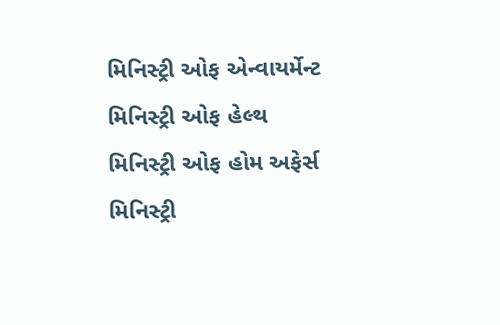મિનિસ્ટ્રી ઓફ એન્વાયર્મેન્ટ મિનિસ્ટ્રી ઓફ હેલ્થ મિનિસ્ટ્રી ઓફ હોમ અફેર્સ મિનિસ્ટ્રી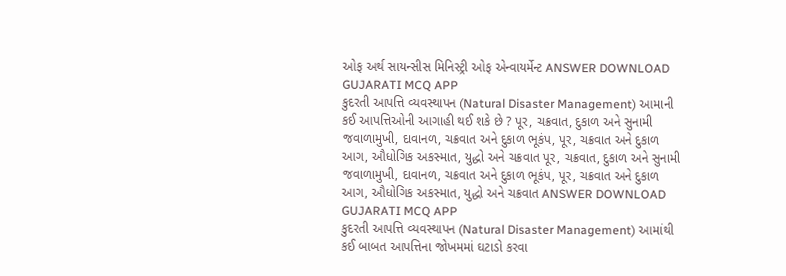ઓફ અર્થ સાયન્સીસ મિનિસ્ટ્રી ઓફ એન્વાયર્મેન્ટ ANSWER DOWNLOAD GUJARATI MCQ APP
કુદરતી આપત્તિ વ્યવસ્થાપન (Natural Disaster Management) આમાની કઈ આપત્તિઓની આગાહી થઈ શકે છે ? પૂર, ચક્રવાત, દુકાળ અને સુનામી જવાળામુખી, દાવાનળ, ચક્રવાત અને દુકાળ ભૂકંપ, પૂર, ચક્રવાત અને દુકાળ આગ, ઔધોગિક અકસ્માત, યુદ્ધો અને ચક્રવાત પૂર, ચક્રવાત, દુકાળ અને સુનામી જવાળામુખી, દાવાનળ, ચક્રવાત અને દુકાળ ભૂકંપ, પૂર, ચક્રવાત અને દુકાળ આગ, ઔધોગિક અકસ્માત, યુદ્ધો અને ચક્રવાત ANSWER DOWNLOAD GUJARATI MCQ APP
કુદરતી આપત્તિ વ્યવસ્થાપન (Natural Disaster Management) આમાંથી કઈ બાબત આપત્તિના જોખમમાં ઘટાડો કરવા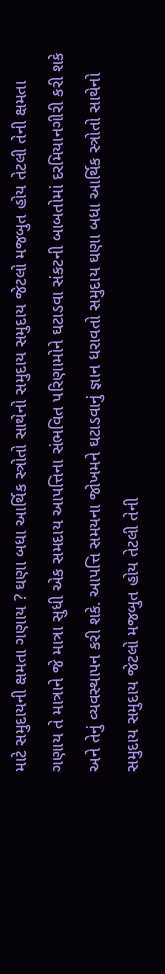માટે સમુદાયની ક્ષમતા ગણાય ? ઘણા બધા આર્થિક સ્ત્રોતો સાથેનો સમુદાય સમુદાય જેટલો મજબુત હોય તેટલી તેની ક્ષમતા ગણાય તે માત્રાને જે માત્રા સુધી એક સમદાય આપત્તિના સંભવિત પરિણામોને ઘટાડવા સંકટની બાબતોમાં દરમિયાનગીરી કરી શકે અને તેનું વ્યવસ્થાપન કરી શકે. આપત્તિ સમયના જોખમને ઘટાડવાનું જ્ઞાન ધરાવતો સમુદાય ઘણા બધા આર્થિક સ્ત્રોતો સાથેનો સમુદાય સમુદાય જેટલો મજબુત હોય તેટલી તેની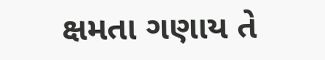ક્ષમતા ગણાય તે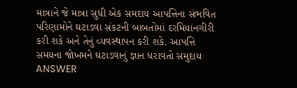માત્રાને જે માત્રા સુધી એક સમદાય આપત્તિના સંભવિત પરિણામોને ઘટાડવા સંકટની બાબતોમાં દરમિયાનગીરી કરી શકે અને તેનું વ્યવસ્થાપન કરી શકે. આપત્તિ સમયના જોખમને ઘટાડવાનું જ્ઞાન ધરાવતો સમુદાય ANSWER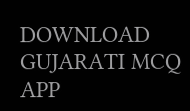DOWNLOAD GUJARATI MCQ APP